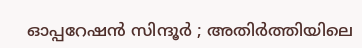ഓപ്പറേഷന്‍ സിന്ദൂർ ; അതിര്‍ത്തിയിലെ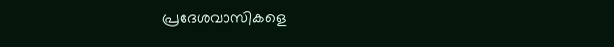പ്രദേശവാസികളെ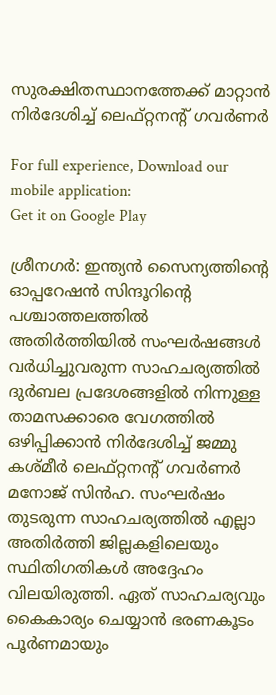സുരക്ഷിതസ്ഥാനത്തേക്ക് മാറ്റാൻ നിർദേശിച്ച് ലെഫ്റ്റനന്റ് ഗവർണർ

For full experience, Download our mobile application:
Get it on Google Play

ശ്രീനഗര്‍: ഇന്ത്യന്‍ സൈന്യത്തിന്റെ ഓപ്പറേഷന്‍ സിന്ദൂറിന്റെ പശ്ചാത്തലത്തില്‍ അതിര്‍ത്തിയില്‍ സംഘര്‍ഷങ്ങള്‍ വര്‍ധിച്ചുവരുന്ന സാഹചര്യത്തില്‍ ദുര്‍ബല പ്രദേശങ്ങളില്‍ നിന്നുള്ള താമസക്കാരെ വേഗത്തില്‍ ഒഴിപ്പിക്കാന്‍ നിര്‍ദേശിച്ച് ജമ്മു കശ്മീര്‍ ലെഫ്റ്റനന്റ് ഗവര്‍ണര്‍ മനോജ് സിന്‍ഹ. സംഘര്‍ഷം തുടരുന്ന സാഹചര്യത്തില്‍ എല്ലാ അതിര്‍ത്തി ജില്ലകളിലെയും സ്ഥിതിഗതികള്‍ അദ്ദേഹം വിലയിരുത്തി. ഏത് സാഹചര്യവും കൈകാര്യം ചെയ്യാന്‍ ഭരണകൂടം പൂര്‍ണമായും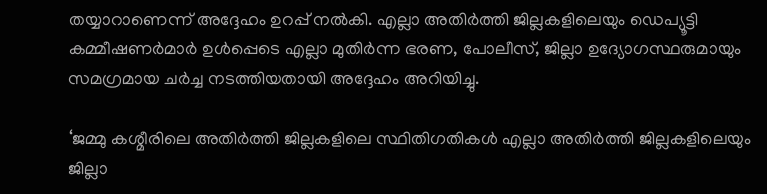തയ്യാറാണെന്ന് അദ്ദേഹം ഉറപ്പ് നല്‍കി. എല്ലാ അതിര്‍ത്തി ജില്ലകളിലെയും ഡെപ്യൂട്ടി കമ്മീഷണര്‍മാര്‍ ഉള്‍പ്പെടെ എല്ലാ മുതിര്‍ന്ന ഭരണ, പോലീസ്, ജില്ലാ ഉദ്യോഗസ്ഥരുമായും സമഗ്രമായ ചര്‍ച്ച നടത്തിയതായി അദ്ദേഹം അറിയിച്ചു.

‘ജമ്മു കശ്മീരിലെ അതിര്‍ത്തി ജില്ലകളിലെ സ്ഥിതിഗതികള്‍ എല്ലാ അതിര്‍ത്തി ജില്ലകളിലെയും ജില്ലാ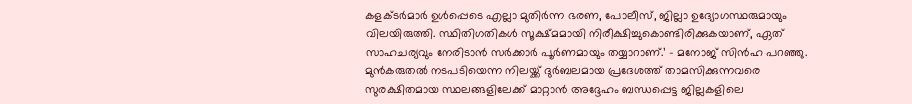കളക്ടര്‍മാര്‍ ഉള്‍പ്പെടെ എല്ലാ മുതിര്‍ന്ന ഭരണ, പോലീസ്, ജില്ലാ ഉദ്യോഗസ്ഥരുമായും വിലയിരുത്തി. സ്ഥിതിഗതികള്‍ സൂക്ഷ്മമായി നിരീക്ഷിച്ചുകൊണ്ടിരിക്കുകയാണ്, ഏത് സാഹചര്യവും നേരിടാന്‍ സര്‍ക്കാര്‍ പൂര്‍ണമായും തയ്യാറാണ്.’ – മനോജ് സിന്‍ഹ പറഞ്ഞു. മുന്‍കരുതല്‍ നടപടിയെന്ന നിലയ്ക്ക് ദുര്‍ബലമായ പ്രദേശത്ത് താമസിക്കുന്നവരെ സുരക്ഷിതമായ സ്ഥലങ്ങളിലേക്ക് മാറ്റാന്‍ അദ്ദേഹം ബന്ധപ്പെട്ട ജില്ലകളിലെ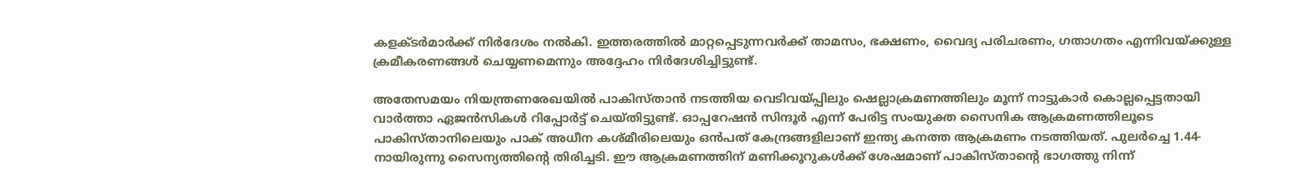കളക്ടര്‍മാര്‍ക്ക് നിര്‍ദേശം നല്‍കി. ഇത്തരത്തില്‍ മാറ്റപ്പെടുന്നവര്‍ക്ക് താമസം, ഭക്ഷണം, വൈദ്യ പരിചരണം, ഗതാഗതം എന്നിവയ്ക്കുള്ള ക്രമീകരണങ്ങള്‍ ചെയ്യണമെന്നും അദ്ദേഹം നിര്‍ദേശിച്ചിട്ടുണ്ട്.

അതേസമയം നിയന്ത്രണരേഖയില്‍ പാകിസ്താന്‍ നടത്തിയ വെടിവയ്പ്പിലും ഷെല്ലാക്രമണത്തിലും മൂന്ന് നാട്ടുകാര്‍ കൊല്ലപ്പെട്ടതായി വാര്‍ത്താ ഏജന്‍സികള്‍ റിപ്പോര്‍ട്ട് ചെയ്തിട്ടുണ്ട്. ഓപ്പറേഷന്‍ സിന്ദൂര്‍ എന്ന് പേരിട്ട സംയുക്ത സൈനിക ആക്രമണത്തിലൂടെ പാകിസ്താനിലെയും പാക് അധീന കശ്മീരിലെയും ഒന്‍പത് കേന്ദ്രങ്ങളിലാണ് ഇന്ത്യ കനത്ത ആക്രമണം നടത്തിയത്. പുലര്‍ച്ചെ 1.44-നായിരുന്നു സൈന്യത്തിന്റെ തിരിച്ചടി. ഈ ആക്രമണത്തിന് മണിക്കൂറുകള്‍ക്ക് ശേഷമാണ് പാകിസ്താന്റെ ഭാഗത്തു നിന്ന്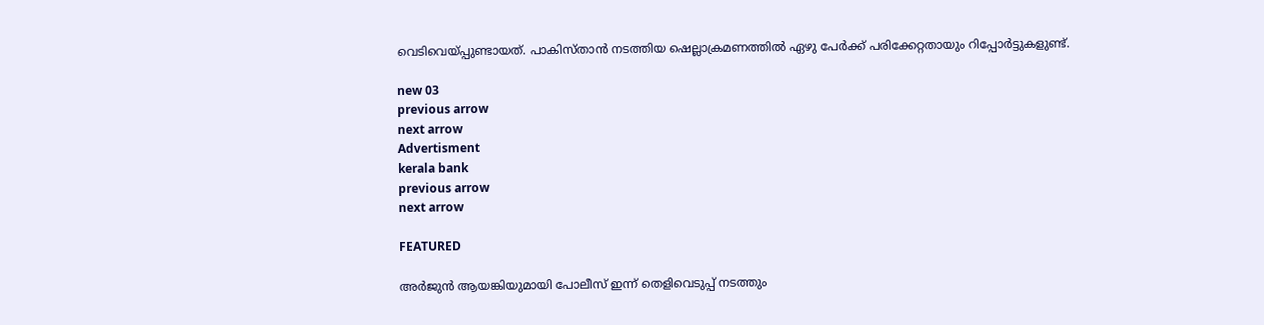വെടിവെയ്പ്പുണ്ടായത്. പാകിസ്താന്‍ നടത്തിയ ഷെല്ലാക്രമണത്തില്‍ ഏഴു പേര്‍ക്ക് പരിക്കേറ്റതായും റിപ്പോര്‍ട്ടുകളുണ്ട്.

new 03
previous arrow
next arrow
Advertisment
kerala bank
previous arrow
next arrow

FEATURED

അര്‍ജുന്‍ ആയങ്കിയുമായി പോലീസ് ഇന്ന് തെളിവെടുപ്പ് നടത്തും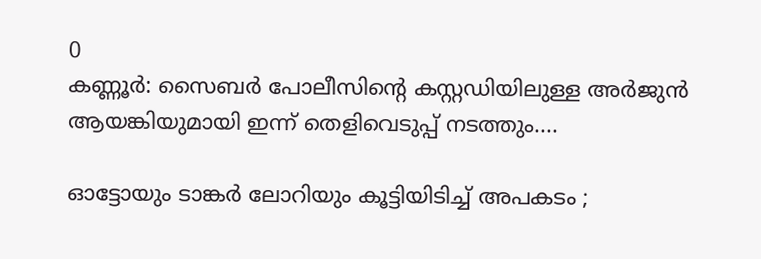0
കണ്ണൂര്‍: സൈബർ പോലീസിന്‍റെ കസ്റ്റഡിയിലുള്ള അര്‍ജുന്‍ ആയങ്കിയുമായി ഇന്ന് തെളിവെടുപ്പ് നടത്തും....

ഓട്ടോയും ടാങ്കർ ലോറിയും കൂട്ടിയിടിച്ച് അപകടം ;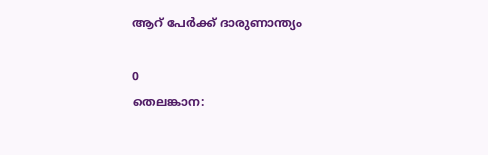ആറ് പേർക്ക് ദാരുണാന്ത്യം

0
തെലങ്കാന: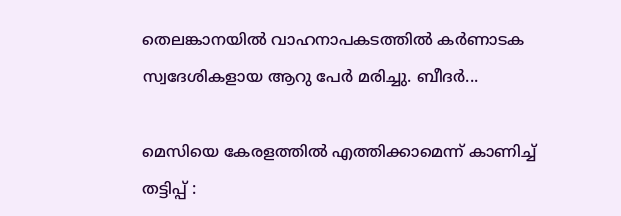തെലങ്കാനയിൽ വാഹനാപകടത്തിൽ കർണാടക സ്വദേശികളായ ആറു പേർ മരിച്ചു. ബീദർ...

മെസിയെ കേരളത്തില്‍ എത്തിക്കാമെന്ന് കാണിച്ച് തട്ടിപ്പ് :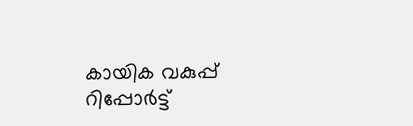കായിക വകുപ്പ് റിപ്പോര്‍ട്ട്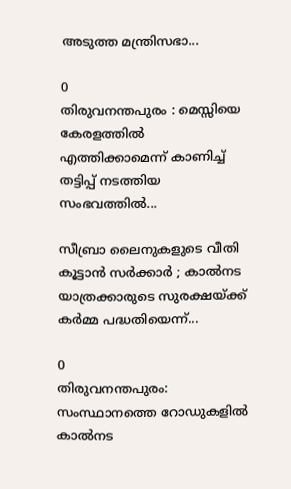അടുത്ത മന്ത്രിസഭാ...

0
തിരുവനന്തപുരം : മെസ്സിയെ കേരളത്തില്‍ എത്തിക്കാമെന്ന് കാണിച്ച് തട്ടിപ്പ് നടത്തിയ സംഭവത്തില്‍...

സീബ്രാ ലൈനുകളുടെ വീതി കൂട്ടാൻ സർക്കാർ ; കാൽനട യാത്രക്കാരുടെ സുരക്ഷയ്ക്ക് കർമ്മ പദ്ധതിയെന്ന്...

0
തിരുവനന്തപുരം: സംസ്ഥാനത്തെ റോഡുകളിൽ കാൽനട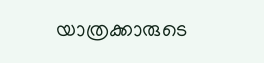യാത്രക്കാരുടെ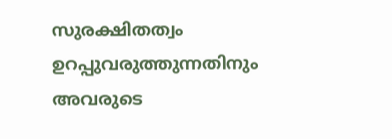സുരക്ഷിതത്വം ഉറപ്പുവരുത്തുന്നതിനും അവരുടെ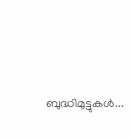ബുദ്ധിമുട്ടുകൾ...